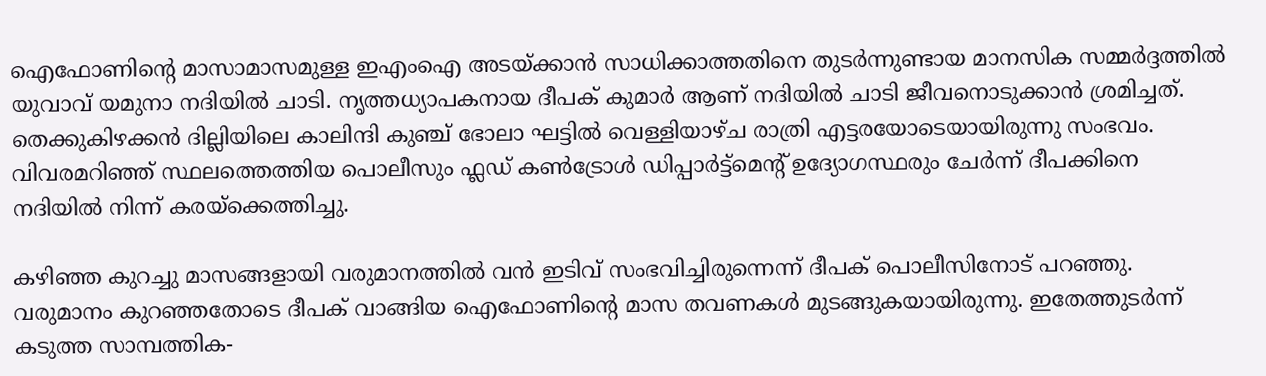ഐഫോണിന്റെ മാസാമാസമുള്ള ഇഎംഐ അടയ്ക്കാൻ സാധിക്കാത്തതിനെ തുടർന്നുണ്ടായ മാനസിക സമ്മർദ്ദത്തിൽ യുവാവ് യമുനാ നദിയിൽ ചാടി. നൃത്തധ്യാപകനായ ദീപക് കുമാർ ആണ് നദിയിൽ ചാടി ജീവനൊടുക്കാൻ ശ്രമിച്ചത്. തെക്കുകിഴക്കൻ ദില്ലിയിലെ കാലിന്ദി കുഞ്ച് ഭോലാ ഘട്ടിൽ വെള്ളിയാഴ്ച രാത്രി എട്ടരയോടെയായിരുന്നു സംഭവം. വിവരമറിഞ്ഞ് സ്ഥലത്തെത്തിയ പൊലീസും ഫ്ലഡ് കൺട്രോൾ ഡിപ്പാർട്ട്‌മെന്റ് ഉദ്യോഗസ്ഥരും ചേർന്ന് ദീപക്കിനെ നദിയിൽ നിന്ന് കരയ്‌ക്കെത്തിച്ചു.

കഴിഞ്ഞ കുറച്ചു മാസങ്ങളായി വരുമാനത്തിൽ വൻ ഇടിവ് സംഭവിച്ചിരുന്നെന്ന് ദീപക് പൊലീസിനോട് പറഞ്ഞു. വരുമാനം കുറഞ്ഞതോടെ ദീപക് വാങ്ങിയ ഐഫോണിന്റെ മാസ തവണകൾ മുടങ്ങുകയായിരുന്നു. ഇതേത്തുടർന്ന് കടുത്ത സാമ്പത്തിക-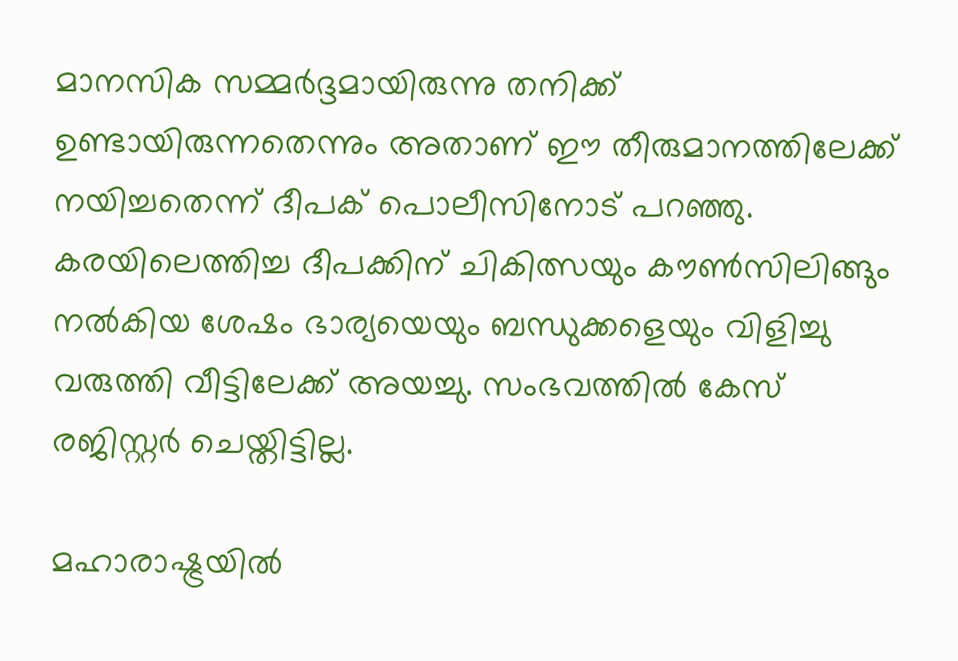മാനസിക സമ്മർദ്ദമായിരുന്നു തനിക്ക് ഉണ്ടായിരുന്നതെന്നും അതാണ് ഈ തീരുമാനത്തിലേക്ക് നയിച്ചതെന്ന് ദീപക് പൊലീസിനോട് പറഞ്ഞു. കരയിലെത്തിച്ച ദീപക്കിന് ചികിത്സയും കൗൺസിലിങ്ങും നൽകിയ ശേഷം ഭാര്യയെയും ബന്ധുക്കളെയും വിളിച്ചു വരുത്തി വീട്ടിലേക്ക് അയച്ചു. സംഭവത്തിൽ കേസ് രജിസ്റ്റർ ചെയ്തിട്ടില്ല.

മഹാരാഷ്ട്രയിൽ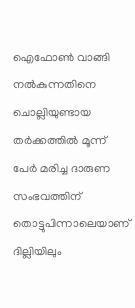ഐഫോൺ വാങ്ങി നൽകുന്നതിനെ ചൊല്ലിയുണ്ടായ തർക്കത്തിൽ മൂന്ന് പേർ മരിച്ച ദാരുണ സംഭവത്തിന് തൊട്ടുപിന്നാലെയാണ് ദില്ലിയിലും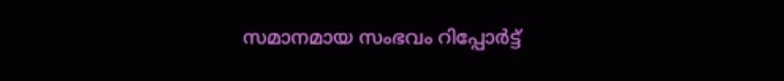സമാനമായ സംഭവം റിപ്പോർട്ട്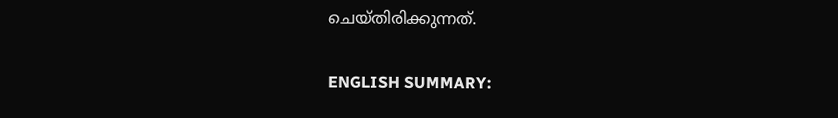ചെയ്തിരിക്കുന്നത്.

ENGLISH SUMMARY: